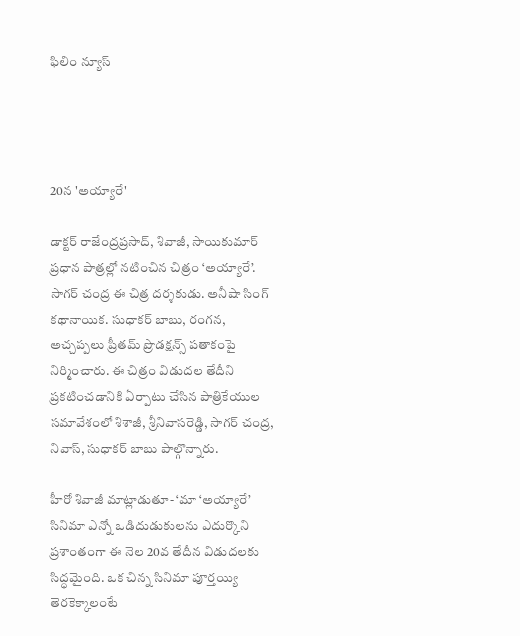ఫిలిం న్యూస్




20న 'అయ్యారే'

డాక్టర్ రాజేంద్రప్రసాద్, శివాజీ, సాయికుమార్ ప్రధాన పాత్రల్లో నటించిన చిత్రం ‘అయ్యారే’. సాగర్ చంద్ర ఈ చిత్ర దర్శకుడు. అనీషా సింగ్ కథానాయిక. సుధాకర్ బాబు, రంగన, అచ్చప్పలు ప్రీతమ్ ప్రొడక్షన్స్ పతాకంపై నిర్మించారు. ఈ చిత్రం విడుదల తేదీని ప్రకటించడానికి ఏర్పాటు చేసిన పాత్రికేయుల సమావేశంలో శిశాజీ, శ్రీనివాసరెడ్డి, సాగర్ చంద్ర, నివాస్, సుధాకర్ బాబు పాల్గొన్నారు.

హీరో శివాజీ మాట్లాడుతూ- ‘మా ‘అయ్యారే’ సినిమా ఎన్నో ఒడిదుడుకులను ఎదుర్కొని ప్రశాంతంగా ఈ నెల 20వ తేదీన విడుదలకు సిద్ధమైంది. ఒక చిన్న సినిమా పూర్తయ్యి తెరకెక్కాలంటే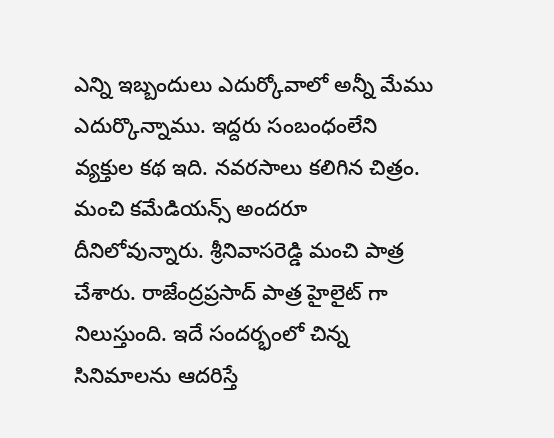ఎన్ని ఇబ్బందులు ఎదుర్కోవాలో అన్నీ మేము ఎదుర్కొన్నాము. ఇద్దరు సంబంధంలేని వ్యక్తుల కథ ఇది. నవరసాలు కలిగిన చిత్రం. మంచి కమేడియన్స్ అందరూ దీనిలోవున్నారు. శ్రీనివాసరెడ్డి మంచి పాత్ర చేశారు. రాజేంద్రప్రసాద్ పాత్ర హైలైట్ గా నిలుస్తుంది. ఇదే సందర్భంలో చిన్న సినిమాలను ఆదరిస్తే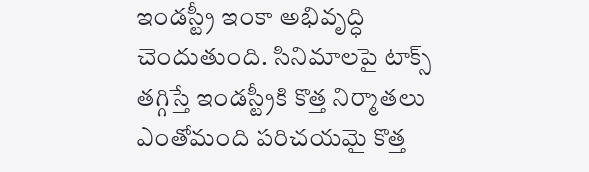ఇండస్ట్రీ ఇంకా అభివృద్ధి చెందుతుంది. సినిమాలపై టాక్స్ తగ్గిస్తే ఇండస్ట్రీకి కొత్త నిర్మాతలు ఎంతోమంది పరిచయమై కొత్త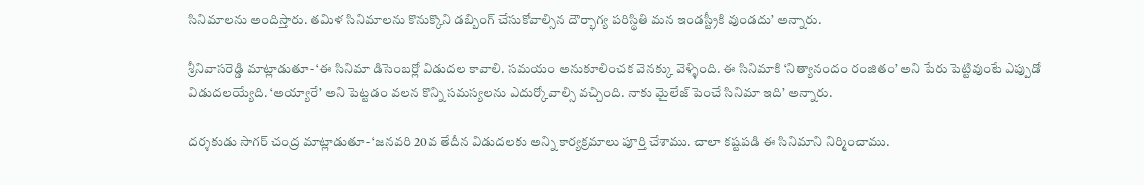సినిమాలను అందిస్తారు. తమిళ సినిమాలను కొనుక్కొని డబ్బింగ్ చేసుకోవాల్సిన దౌర్భాగ్య పరిస్థితి మన ఇండస్ట్రీకి వుండదు’ అన్నారు.

శ్రీనివాసరెడ్డి మాట్లాడుతూ- ‘ఈ సినిమా డిసెంబర్లో విడుదల కావాలి. సమయం అనుకూలించక వెనక్కు వెళ్ళింది. ఈ సినిమాకి ‘నిత్యానందం రంజితం’ అని పేరు పెట్టివుంటే ఎప్పుడో విడుదలయ్యేది. ‘అయ్యారే’ అని పెట్టడం వలన కొన్ని సమస్యలను ఎదుర్కోవాల్సి వచ్చింది. నాకు మైలేజ్ పెంచే సినిమా ఇది’ అన్నారు.

దర్శకుడు సాగర్ చంద్ర మాట్లాడుతూ- ‘జనవరి 20వ తేదీన విడుదలకు అన్ని కార్యక్రమాలు పూర్తి చేశాము. చాలా కష్టపడి ఈ సినిమాని నిర్మించాము.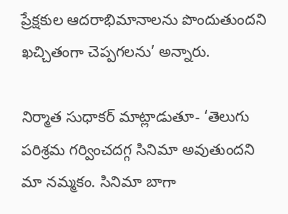ప్రేక్షకుల ఆదరాభిమానాలను పొందుతుందని ఖచ్చితంగా చెప్పగలను’ అన్నారు.

నిర్మాత సుధాకర్ మాట్లాడుతూ- ‘తెలుగు పరిశ్రమ గర్వించదగ్గ సినిమా అవుతుందని మా నమ్మకం. సినిమా బాగా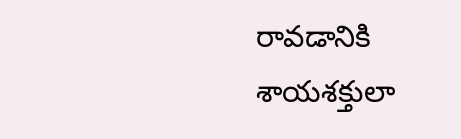రావడానికి శాయశక్తులా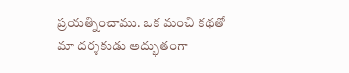ప్రయత్నించాము. ఒక మంచి కథతో మా దర్శకుడు అద్భుతంగా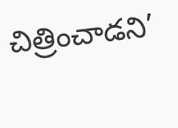చిత్రించాడని’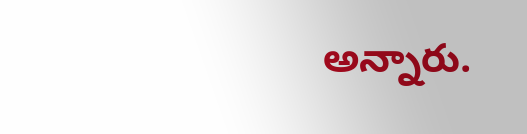అన్నారు.